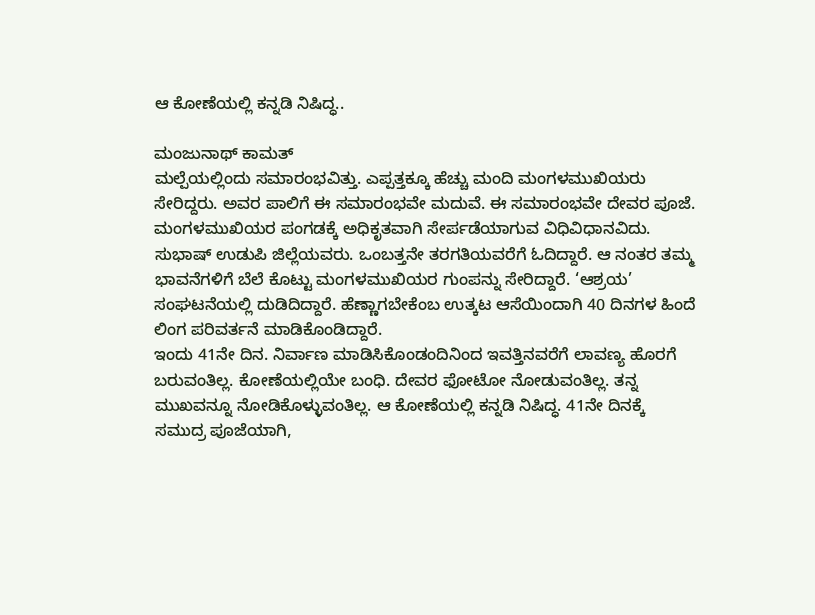ಆ ಕೋಣೆಯಲ್ಲಿ ಕನ್ನಡಿ ನಿಷಿದ್ಧ..

ಮಂಜುನಾಥ್ ಕಾಮತ್
ಮಲ್ಪೆಯಲ್ಲಿಂದು ಸಮಾರಂಭವಿತ್ತು. ಎಪ್ಪತ್ತಕ್ಕೂ ಹೆಚ್ಚು ಮಂದಿ ಮಂಗಳಮುಖಿಯರು ಸೇರಿದ್ದರು. ಅವರ ಪಾಲಿಗೆ ಈ ಸಮಾರಂಭವೇ ಮದುವೆ. ಈ ಸಮಾರಂಭವೇ ದೇವರ ಪೂಜೆ. ಮಂಗಳಮುಖಿಯರ ಪಂಗಡಕ್ಕೆ ಅಧಿಕೃತವಾಗಿ ಸೇರ್ಪಡೆಯಾಗುವ ವಿಧಿವಿಧಾನವಿದು.
ಸುಭಾಷ್ ಉಡುಪಿ ಜಿಲ್ಲೆಯವರು. ಒಂಬತ್ತನೇ ತರಗತಿಯವರೆಗೆ ಓದಿದ್ದಾರೆ. ಆ ನಂತರ ತಮ್ಮ ಭಾವನೆಗಳಿಗೆ ಬೆಲೆ ಕೊಟ್ಟು ಮಂಗಳಮುಖಿಯರ ಗುಂಪನ್ನು ಸೇರಿದ್ದಾರೆ. ‘ಆಶ್ರಯ’ ಸಂಘಟನೆಯಲ್ಲಿ ದುಡಿದಿದ್ದಾರೆ. ಹೆಣ್ಣಾಗಬೇಕೆಂಬ ಉತ್ಕಟ ಆಸೆಯಿಂದಾಗಿ 40 ದಿನಗಳ ಹಿಂದೆ ಲಿಂಗ ಪರಿವರ್ತನೆ ಮಾಡಿಕೊಂಡಿದ್ದಾರೆ.
ಇಂದು 41ನೇ ದಿನ. ನಿರ್ವಾಣ ಮಾಡಿಸಿಕೊಂಡಂದಿನಿಂದ ಇವತ್ತಿನವರೆಗೆ ಲಾವಣ್ಯ ಹೊರಗೆ ಬರುವಂತಿಲ್ಲ. ಕೋಣೆಯಲ್ಲಿಯೇ ಬಂಧಿ. ದೇವರ ಫೋಟೋ ನೋಡುವಂತಿಲ್ಲ. ತನ್ನ ಮುಖವನ್ನೂ ನೋಡಿಕೊಳ್ಳುವಂತಿಲ್ಲ. ಆ ಕೋಣೆಯಲ್ಲಿ ಕನ್ನಡಿ ನಿಷಿದ್ಧ. 41ನೇ ದಿನಕ್ಕೆ ಸಮುದ್ರ ಪೂಜೆಯಾಗಿ,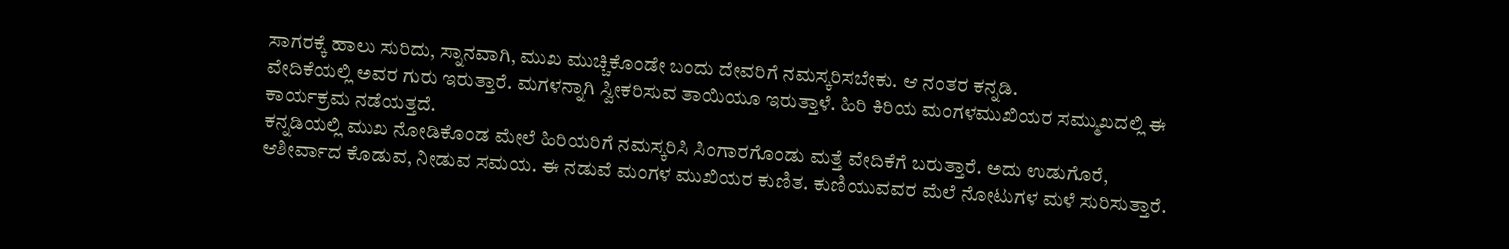ಸಾಗರಕ್ಕೆ ಹಾಲು ಸುರಿದು, ಸ್ನಾನವಾಗಿ, ಮುಖ ಮುಚ್ಚಿಕೊಂಡೇ ಬಂದು ದೇವರಿಗೆ ನಮಸ್ಕರಿಸಬೇಕು. ಆ ನಂತರ ಕನ್ನಡಿ.
ವೇದಿಕೆಯಲ್ಲಿ ಅವರ ಗುರು ಇರುತ್ತಾರೆ. ಮಗಳನ್ನಾಗಿ ಸ್ವೀಕರಿಸುವ ತಾಯಿಯೂ ಇರುತ್ತಾಳೆ. ಹಿರಿ ಕಿರಿಯ ಮಂಗಳಮುಖಿಯರ ಸಮ್ಮುಖದಲ್ಲಿ ಈ ಕಾರ್ಯಕ್ರಮ ನಡೆಯತ್ತದೆ.
ಕನ್ನಡಿಯಲ್ಲಿ ಮುಖ ನೋಡಿಕೊಂಡ ಮೇಲೆ ಹಿರಿಯರಿಗೆ ನಮಸ್ಕರಿಸಿ ಸಿಂಗಾರಗೊಂಡು ಮತ್ತೆ ವೇದಿಕೆಗೆ ಬರುತ್ತಾರೆ. ಅದು ಉಡುಗೊರೆ, ಆಶೀರ್ವಾದ ಕೊಡುವ, ನೀಡುವ ಸಮಯ. ಈ ನಡುವೆ ಮಂಗಳ ಮುಖಿಯರ ಕುಣಿತ. ಕುಣಿಯುವವರ ಮೆಲೆ ನೋಟುಗಳ ಮಳೆ ಸುರಿಸುತ್ತಾರೆ.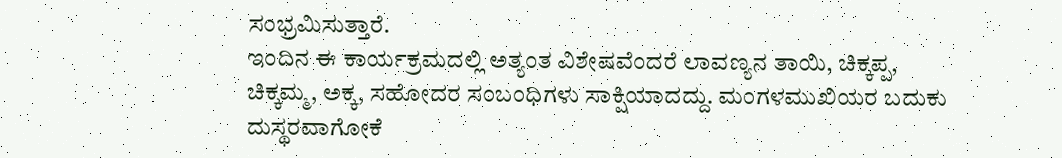ಸಂಭ್ರಮಿಸುತ್ತಾರೆ.
ಇಂದಿನ ಈ ಕಾರ್ಯಕ್ರಮದಲ್ಲಿ ಅತ್ಯಂತ ವಿಶೇಷವೆಂದರೆ ಲಾವಣ್ಯನ ತಾಯಿ, ಚಿಕ್ಕಪ್ಪ, ಚಿಕ್ಕಮ್ಮ, ಅಕ್ಕ, ಸಹೋದರ ಸಂಬಂಧಿಗಳು ಸಾಕ್ಷಿಯಾದದ್ದು. ಮಂಗಳಮುಖಿಯರ ಬದುಕು ದುಸ್ಥರವಾಗೋಕೆ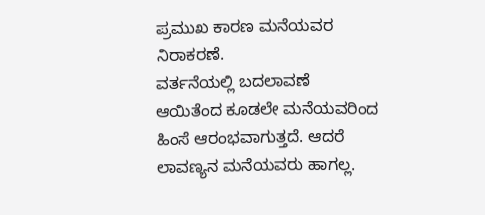ಪ್ರಮುಖ ಕಾರಣ ಮನೆಯವರ ನಿರಾಕರಣೆ.
ವರ್ತನೆಯಲ್ಲಿ ಬದಲಾವಣೆ ಆಯಿತೆಂದ ಕೂಡಲೇ ಮನೆಯವರಿಂದ ಹಿಂಸೆ ಆರಂಭವಾಗುತ್ತದೆ. ಆದರೆ ಲಾವಣ್ಯನ ಮನೆಯವರು ಹಾಗಲ್ಲ.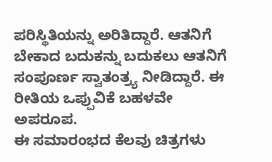ಪರಿಸ್ಥಿತಿಯನ್ನು ಅರಿತಿದ್ದಾರೆ. ಆತನಿಗೆ ಬೇಕಾದ ಬದುಕನ್ನು ಬದುಕಲು ಆತನಿಗೆ ಸಂಪೂರ್ಣ ಸ್ವಾತಂತ್ರ್ಯ ನೀಡಿದ್ದಾರೆ. ಈ ರೀತಿಯ ಒಪ್ಪುವಿಕೆ ಬಹಳವೇ ಅಪರೂಪ.
ಈ ಸಮಾರಂಭದ ಕೆಲವು ಚಿತ್ರಗಳು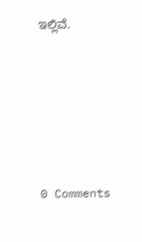ಇಲ್ಲಿವೆ.






0 Comments